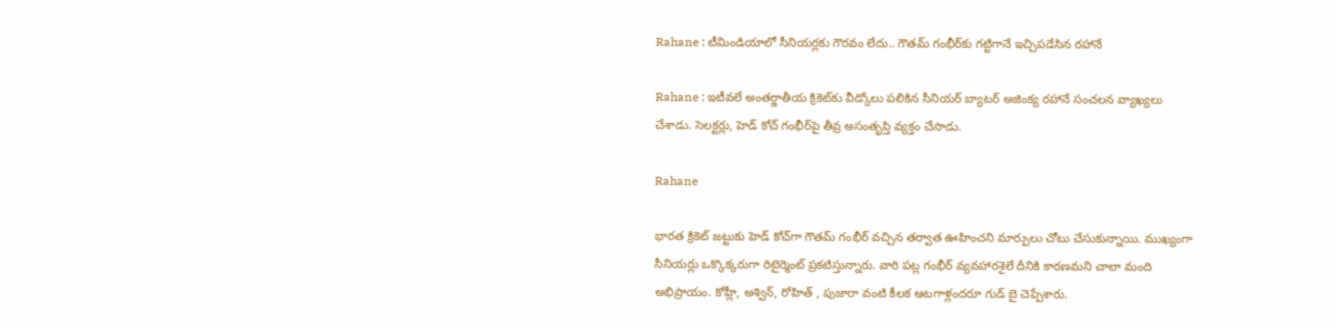Rahane : టీమిండియాలో సీనియర్లకు గౌరవం లేదు.. గౌతమ్ గంభీర్‌కు గట్టిగానే ఇచ్చిపడేసిన రహానే

Rahane : ఇటీవలే అంతర్జాతీయ క్రికెట్‌కు వీడ్కోలు పలికిన సీనియర్ బ్యాటర్ అజింక్య రహానే సంచలన వ్యాఖ్యలు చేశాడు. సెలక్టర్లు, హెడ్ కోచ్ గంభీర్‌పై తీవ్ర అసంతృప్తి వ్యక్తం చేసాడు.

Rahane

భారత క్రికెట్ జట్టుకు హెడ్ కోచ్‌గా గౌతమ్ గంభీర్ వచ్చిన తర్వాత ఊహించని మార్పులు చోటు చేసుకున్నాయి. ముఖ్యంగా సీనియర్లు ఒక్కొక్కరుగా రిటైర్మెంట్ ప్రకటిస్తున్నారు. వారి పట్ల గంభీర్ వ్యవహారశైలే దీనికి కారణమని చాలా మంది అభిప్రాయం. కోహ్లీ, అశ్విన్, రోహిత్ , పుజారా వంటి కీలక ఆటగాళ్లందరూ గుడ్ బై చెప్పేశారు.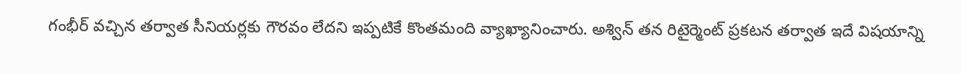గంభీర్ వచ్చిన తర్వాత సీనియర్లకు గౌరవం లేదని ఇప్పటికే కొంతమంది వ్యాఖ్యానించారు. అశ్విన్ తన రిటైర్మెంట్ ప్రకటన తర్వాత ఇదే విషయాన్ని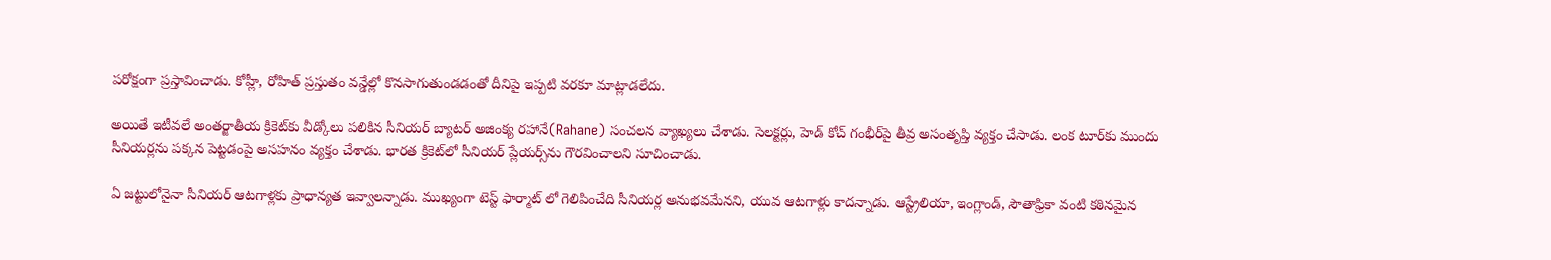పరోక్షంగా ప్రస్తావించాడు. కోహ్లీ, రోహిత్ ప్రస్తుతం వన్డేల్లో కొనసాగుతుండడంతో దీనిపై ఇప్పటి వరకూ మాట్లాడలేదు.

అయితే ఇటీవలే అంతర్జాతీయ క్రికెట్‌కు వీడ్కోలు పలికిన సీనియర్ బ్యాటర్ అజింక్య రహానే(Rahane) సంచలన వ్యాఖ్యలు చేశాడు. సెలక్టర్లు, హెడ్ కోచ్ గంభీర్‌పై తీవ్ర అసంతృప్తి వ్యక్తం చేసాడు. లంక టూర్‌కు ముందు సీనియర్లను పక్కన పెట్టడంపై అసహనం వ్యక్తం చేశాడు. భారత క్రికెట్‌లో సీనియర్ ప్లేయర్స్‌ను గౌరవించాలని సూచించాడు.

ఏ జట్టులోనైనా సీనియర్ ఆటగాళ్లకు ప్రాధాన్యత ఇవ్వాలన్నాడు. ముఖ్యంగా టెస్ట్ ఫార్మాట్ లో గెలిపించేది సీనియర్ల అనుభవమేనని, యువ ఆటగాళ్లు కాదన్నాడు. ఆస్ట్రేలియా, ఇంగ్లాండ్, సౌతాఫ్రికా వంటి కఠినమైన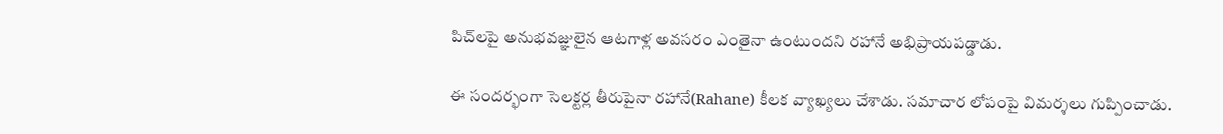పిచ్‌లపై అనుభవజ్ఞులైన ఆటగాళ్ల అవసరం ఎంతైనా ఉంటుందని రహానే అభిప్రాయపడ్డాడు.

ఈ సందర్భంగా సెలక్టర్ల తీరుపైనా రహానే(Rahane) కీలక వ్యాఖ్యలు చేశాడు. సమాచార లోపంపై విమర్శలు గుప్పించాడు.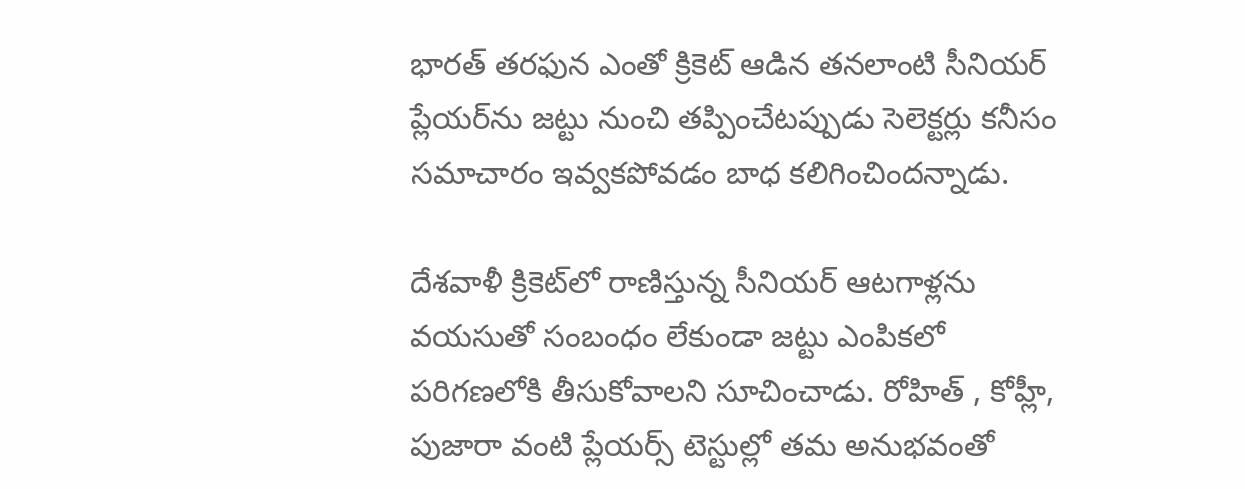భారత్ తరఫున ఎంతో క్రికెట్ ఆడిన తనలాంటి సీనియర్ ప్లేయర్‌ను జట్టు నుంచి తప్పించేటప్పుడు సెలెక్టర్లు కనీసం సమాచారం ఇవ్వకపోవడం బాధ కలిగించిందన్నాడు.

దేశవాళీ క్రికెట్‌లో రాణిస్తున్న సీనియర్ ఆటగాళ్లను వయసుతో సంబంధం లేకుండా జట్టు ఎంపికలో పరిగణలోకి తీసుకోవాలని సూచించాడు. రోహిత్ , కోహ్లీ, పుజారా వంటి ప్లేయర్స్ టెస్టుల్లో తమ అనుభవంతో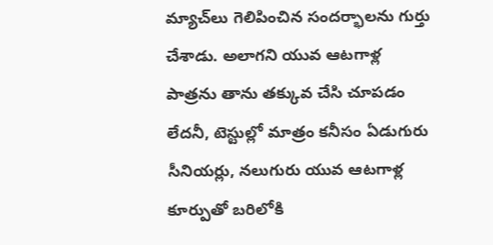మ్యాచ్‌లు గెలిపించిన సందర్భాలను గుర్తు చేశాడు. అలాగని యువ ఆటగాళ్ల పాత్రను తాను తక్కువ చేసి చూపడం లేదనీ, టెస్టుల్లో మాత్రం కనీసం ఏడుగురు సీనియర్లు, నలుగురు యువ ఆటగాళ్ల కూర్పుతో బరిలోకి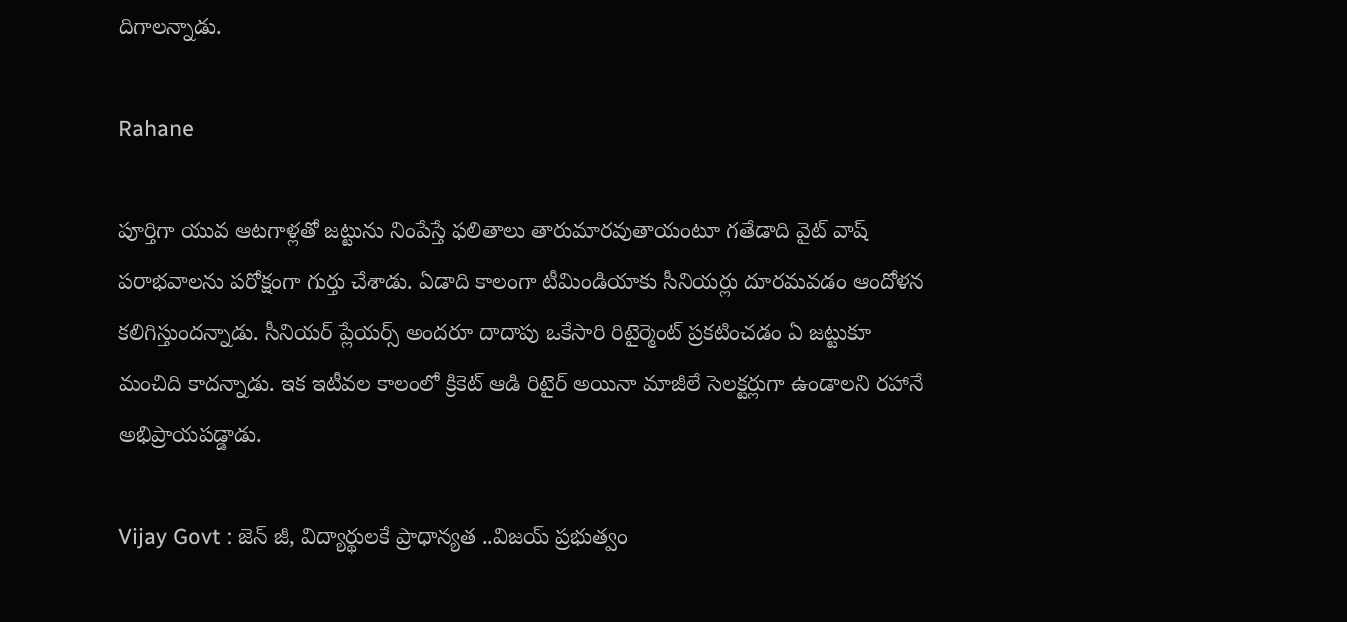దిగాలన్నాడు.

Rahane

పూర్తిగా యువ ఆటగాళ్లతో జట్టును నింపేస్తే ఫలితాలు తారుమారవుతాయంటూ గతేడాది వైట్ వాష్ పరాభవాలను పరోక్షంగా గుర్తు చేశాడు. ఏడాది కాలంగా టీమిండియాకు సీనియర్లు దూరమవడం ఆందోళన కలిగిస్తుందన్నాడు. సీనియర్ ప్లేయర్స్ అందరూ దాదాపు ఒకేసారి రిటైర్మెంట్ ప్రకటించడం ఏ జట్టుకూ మంచిది కాదన్నాడు. ఇక ఇటీవల కాలంలో క్రికెట్ ఆడి రిటైర్ అయినా మాజీలే సెలక్టర్లుగా ఉండాలని రహానే అభిప్రాయపడ్డాడు.

Vijay Govt : జెన్ జీ, విద్యార్థులకే ప్రాధాన్యత ..విజయ్ ప్రభుత్వం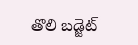తొలి బడ్జెట్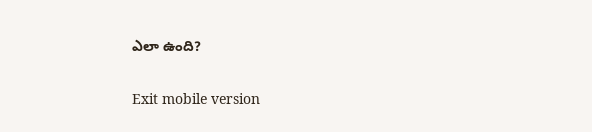ఎలా ఉంది?

Exit mobile version